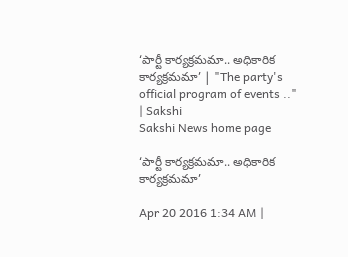‘పార్టీ కార్యక్రమమా.. అధికారిక కార్యక్రమమా’ | "The party's official program of events .." | Sakshi
Sakshi News home page

‘పార్టీ కార్యక్రమమా.. అధికారిక కార్యక్రమమా’

Apr 20 2016 1:34 AM |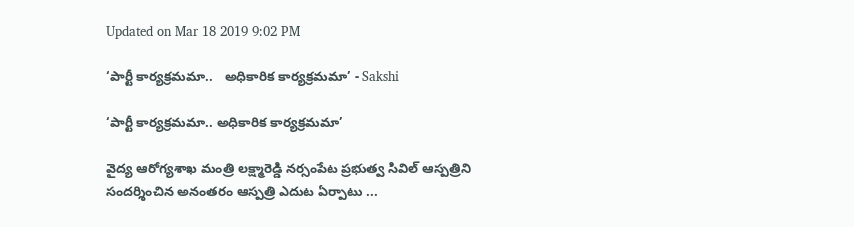Updated on Mar 18 2019 9:02 PM

‘పార్టీ కార్యక్రమమా..   అధికారిక కార్యక్రమమా’ - Sakshi

‘పార్టీ కార్యక్రమమా.. అధికారిక కార్యక్రమమా’

వైద్య ఆరోగ్యశాఖ మంత్రి లక్ష్మారెడ్డి నర్సంపేట ప్రభుత్వ సివిల్ ఆస్పత్రిని సందర్శించిన అనంతరం ఆస్పత్రి ఎదుట ఏర్పాటు ...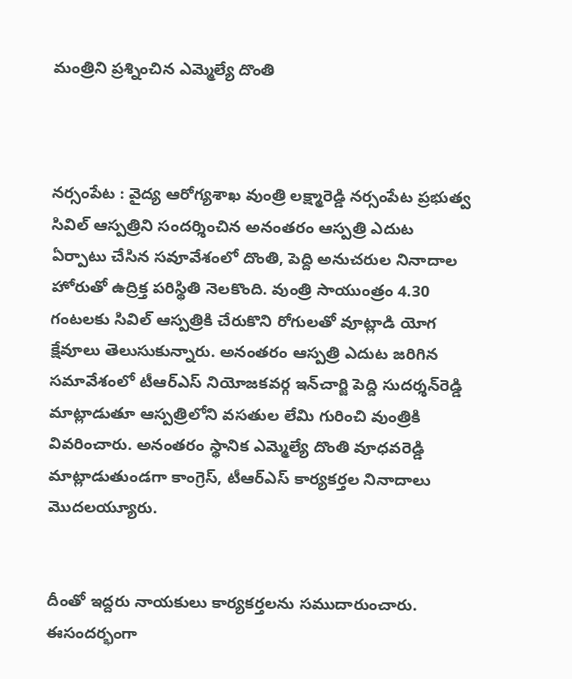మంత్రిని ప్రశ్నించిన ఎమ్మెల్యే దొంతి



నర్సంపేట : వైద్య ఆరోగ్యశాఖ వుంత్రి లక్ష్మారెడ్డి నర్సంపేట ప్రభుత్వ సివిల్ ఆస్పత్రిని సందర్శించిన అనంతరం ఆస్పత్రి ఎదుట ఏర్పాటు చేసిన సవూవేశంలో దొంతి, పెద్ది అనుచరుల నినాదాల హోరుతో ఉద్రిక్త పరిస్థితి నెలకొంది. వుంత్రి సాయుంత్రం 4.30 గంటలకు సివిల్ ఆస్పత్రికి చేరుకొని రోగులతో వూట్లాడి యోగ క్షేవూలు తెలుసుకున్నారు. అనంతరం ఆస్పత్రి ఎదుట జరిగిన సమావేశంలో టీఆర్‌ఎస్ నియోజకవర్గ ఇన్‌చార్జి పెద్ది సుదర్శన్‌రెడ్డి మాట్లాడుతూ ఆస్పత్రిలోని వసతుల లేమి గురించి వుంత్రికి వివరించారు. అనంతరం స్థానిక ఎమ్మెల్యే దొంతి వూధవరెడ్డి మాట్లాడుతుండగా కాంగ్రెస్, టీఆర్‌ఎస్ కార్యకర్తల నినాదాలు మొదలయ్యూరు.


దీంతో ఇద్దరు నాయకులు కార్యకర్తలను సముదారుంచారు. ఈసందర్భంగా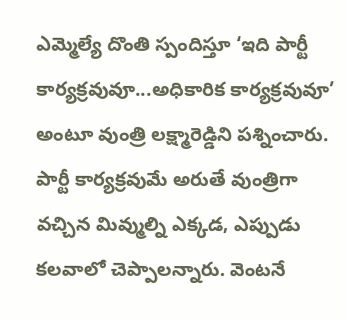ఎమ్మెల్యే దొంతి స్పందిస్తూ ‘ఇది పార్టీ కార్యక్రవువూ...అధికారిక కార్యక్రవువూ’ అంటూ వుంత్రి లక్ష్మారెడ్డిని పశ్నించారు. పార్టీ కార్యక్రవుమే అరుతే వుంత్రిగా వచ్చిన మివ్ముల్ని ఎక్కడ, ఎప్పుడు కలవాలో చెప్పాలన్నారు. వెంటనే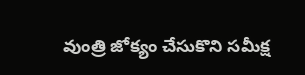వుంత్రి జోక్యం చేసుకొని సమీక్ష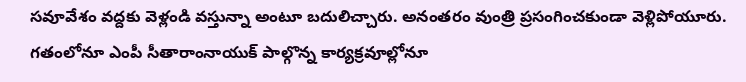సవూవేశం వద్దకు వెళ్లండి వస్తున్నా అంటూ బదులిచ్చారు. అనంతరం వుంత్రి ప్రసంగించకుండా వెళ్లిపోయూరు. గతంలోనూ ఎంపీ సీతారాంనాయుక్ పాల్గొన్న కార్యక్రవూల్లోనూ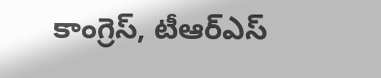కాంగ్రెస్, టీఆర్‌ఎస్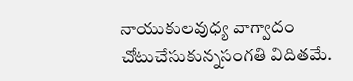నాయుకులవుధ్య వాగ్వాదం చోటుచేసుకున్నసంగతి విదితమే.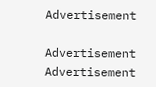Advertisement

Advertisement
Advertisement